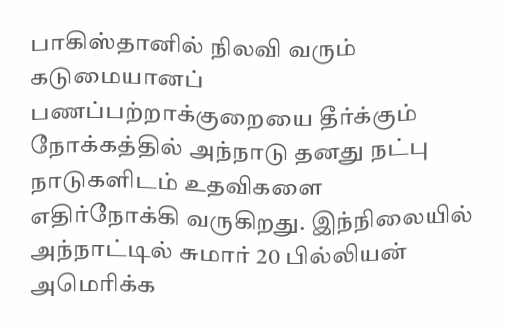பாகிஸ்தானில் நிலவி வரும் கடுமையானப் பணப்பற்றாக்குறையை தீர்க்கும் நோக்கத்தில் அந்நாடு தனது நட்பு நாடுகளிடம் உதவிகளை எதிர்நோக்கி வருகிறது. இந்நிலையில் அந்நாட்டில் சுமார் 20 பில்லியன் அமெரிக்க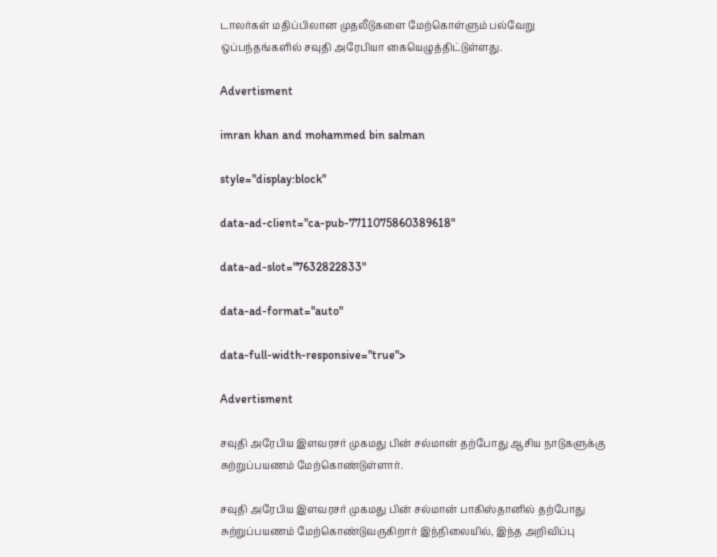டாலர்கள் மதிப்பிலான முதலீடுகளை மேற்கொள்ளும் பல்வேறு ஒப்பந்தங்களில் சவுதி அரேபியா கையெழுத்திட்டுள்ளது.

Advertisment

imran khan and mohammed bin salman

style="display:block"

data-ad-client="ca-pub-7711075860389618"

data-ad-slot="7632822833"

data-ad-format="auto"

data-full-width-responsive="true">

Advertisment

சவுதி அரேபிய இளவரசர் முகமது பின் சல்மான் தற்போது ஆசிய நாடுகளுக்கு சுற்றுப்பயணம் மேற்கொண்டுள்ளார்.

சவுதி அரேபிய இளவரசர் முகமது பின் சல்மான் பாகிஸ்தானில் தற்போது சுற்றுப்பயணம் மேற்கொண்டுவருகிறார் இந்நிலையில், இந்த அறிவிப்பு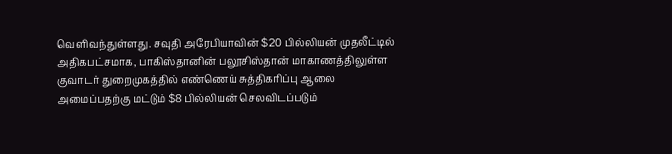வெளிவந்துள்ளது. சவுதி அரேபியாவின் $20 பில்லியன் முதலீட்டில் அதிகபட்சமாக, பாகிஸ்தானின் பலூசிஸ்தான் மாகாணத்திலுள்ள குவாடர் துறைமுகத்தில் எண்ணெய் சுத்திகரிப்பு ஆலை அமைப்பதற்கு மட்டும் $8 பில்லியன் செலவிடப்படும்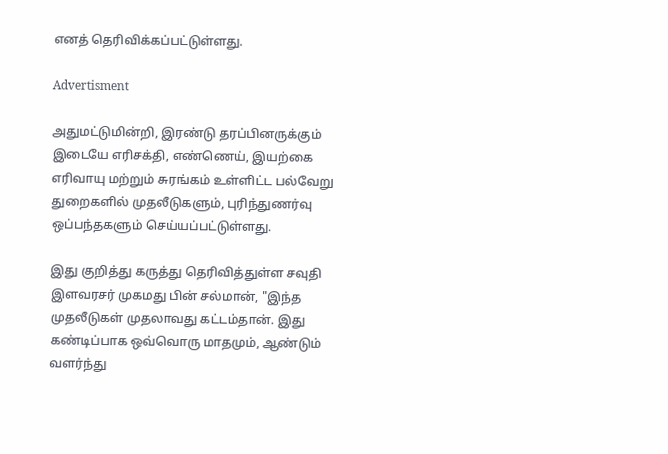எனத் தெரிவிக்கப்பட்டுள்ளது.

Advertisment

அதுமட்டுமின்றி, இரண்டு தரப்பினருக்கும் இடையே எரிசக்தி, எண்ணெய், இயற்கை எரிவாயு மற்றும் சுரங்கம் உள்ளிட்ட பல்வேறு துறைகளில் முதலீடுகளும், புரிந்துணர்வு ஒப்பந்தகளும் செய்யப்பட்டுள்ளது.

இது குறித்து கருத்து தெரிவித்துள்ள சவுதி இளவரசர் முகமது பின் சல்மான், "இந்த முதலீடுகள் முதலாவது கட்டம்தான். இது கண்டிப்பாக ஒவ்வொரு மாதமும், ஆண்டும் வளர்ந்து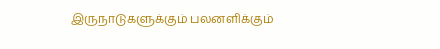இருநாடுகளுக்கும் பலனளிக்கும்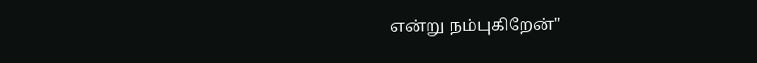என்று நம்புகிறேன்"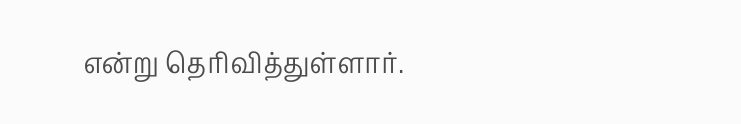என்று தெரிவித்துள்ளார்.